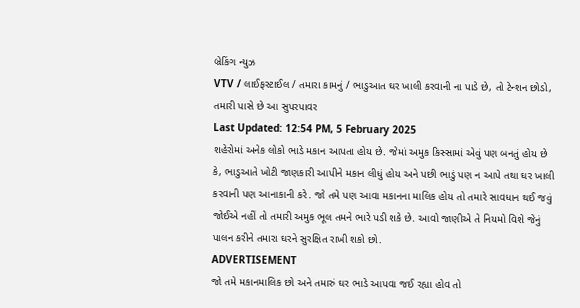બ્રેકિંગ ન્યુઝ
VTV / લાઈફસ્ટાઈલ / તમારા કામનું / ભાડુઆત ઘર ખાલી કરવાની ના પાડે છે, તો ટેન્શન છોડો, તમારી પાસે છે આ સુપરપાવર
Last Updated: 12:54 PM, 5 February 2025
શહેરોમાં અનેક લોકો ભાડે મકાન આપતા હોય છે. જેમાં અમુક કિસ્સામાં એવું પણ બનતું હોય છે કે, ભાડુઆતે ખોટી જાણકારી આપીને મકાન લીધું હોય અને પછી ભાડું પણ ન આપે તથા ઘર ખાલી કરવાની પણ આનાકાની કરે. જો તમે પણ આવા મકાનના માલિક હોય તો તમારે સાવધાન થઈ જવું જોઈએ નહીં તો તમારી અમુક ભૂલ તમને ભારે પડી શકે છે. આવો જાણીએ તે નિયમો વિશે જેનું પાલન કરીને તમારા ઘરને સુરક્ષિત રાખી શકો છો.
ADVERTISEMENT
જો તમે મકાનમાલિક છો અને તમારું ઘર ભાડે આપવા જઈ રહ્યા હોવ તો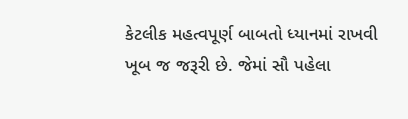કેટલીક મહત્વપૂર્ણ બાબતો ધ્યાનમાં રાખવી ખૂબ જ જરૂરી છે. જેમાં સૌ પહેલા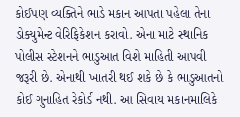કોઈપણ વ્યક્તિને ભાડે મકાન આપતા પહેલા તેના ડોક્યુમેન્ટ વેરિફિકેશન કરાવો. એના માટે સ્થાનિક પોલીસ સ્ટેશનને ભાડુઆત વિશે માહિતી આપવી જરૂરી છે. એનાથી ખાતરી થઈ શકે છે કે ભાડુઆતનો કોઈ ગુનાહિત રેકોર્ડ નથી. આ સિવાય મકાનમાલિકે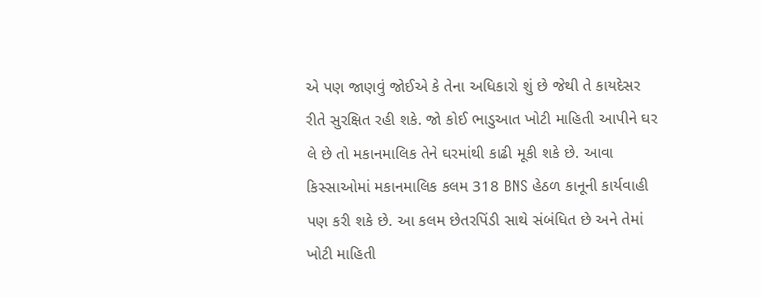એ પણ જાણવું જોઈએ કે તેના અધિકારો શું છે જેથી તે કાયદેસર રીતે સુરક્ષિત રહી શકે. જો કોઈ ભાડુઆત ખોટી માહિતી આપીને ઘર લે છે તો મકાનમાલિક તેને ઘરમાંથી કાઢી મૂકી શકે છે. આવા કિસ્સાઓમાં મકાનમાલિક કલમ 318 BNS હેઠળ કાનૂની કાર્યવાહી પણ કરી શકે છે. આ કલમ છેતરપિંડી સાથે સંબંધિત છે અને તેમાં ખોટી માહિતી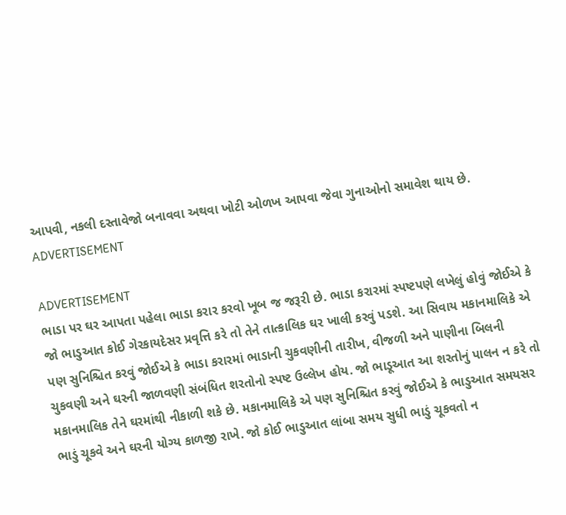આપવી, નકલી દસ્તાવેજો બનાવવા અથવા ખોટી ઓળખ આપવા જેવા ગુનાઓનો સમાવેશ થાય છે.
ADVERTISEMENT

ADVERTISEMENT
ભાડા પર ઘર આપતા પહેલા ભાડા કરાર કરવો ખૂબ જ જરૂરી છે. ભાડા કરારમાં સ્પષ્ટપણે લખેલું હોવું જોઈએ કે જો ભાડુઆત કોઈ ગેરકાયદેસર પ્રવૃત્તિ કરે તો તેને તાત્કાલિક ઘર ખાલી કરવું પડશે. આ સિવાય મકાનમાલિકે એ પણ સુનિશ્ચિત કરવું જોઈએ કે ભાડા કરારમાં ભાડાની ચુકવણીની તારીખ, વીજળી અને પાણીના બિલની ચુકવણી અને ઘરની જાળવણી સંબંધિત શરતોનો સ્પષ્ટ ઉલ્લેખ હોય. જો ભાડૂઆત આ શરતોનું પાલન ન કરે તો મકાનમાલિક તેને ઘરમાંથી નીકાળી શકે છે. મકાનમાલિકે એ પણ સુનિશ્ચિત કરવું જોઈએ કે ભાડુઆત સમયસર ભાડું ચૂકવે અને ઘરની યોગ્ય કાળજી રાખે. જો કોઈ ભાડુઆત લાંબા સમય સુધી ભાડું ચૂકવતો ન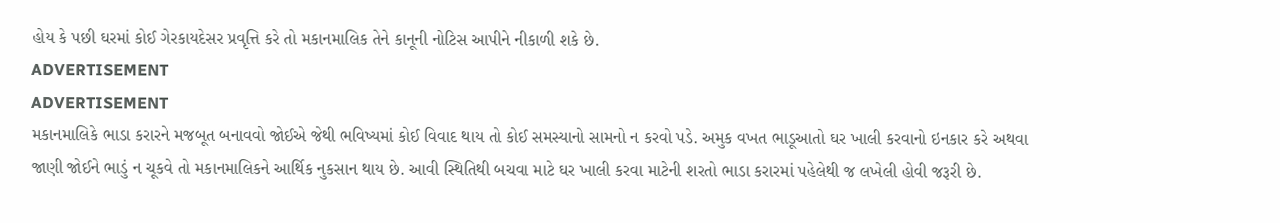હોય કે પછી ઘરમાં કોઈ ગેરકાયદેસર પ્રવૃત્તિ કરે તો મકાનમાલિક તેને કાનૂની નોટિસ આપીને નીકાળી શકે છે.
ADVERTISEMENT
ADVERTISEMENT
મકાનમાલિકે ભાડા કરારને મજબૂત બનાવવો જોઈએ જેથી ભવિષ્યમાં કોઈ વિવાદ થાય તો કોઈ સમસ્યાનો સામનો ન કરવો પડે. અમુક વખત ભાડૂઆતો ઘર ખાલી કરવાનો ઇનકાર કરે અથવા જાણી જોઈને ભાડું ન ચૂકવે તો મકાનમાલિકને આર્થિક નુકસાન થાય છે. આવી સ્થિતિથી બચવા માટે ઘર ખાલી કરવા માટેની શરતો ભાડા કરારમાં પહેલેથી જ લખેલી હોવી જરૂરી છે.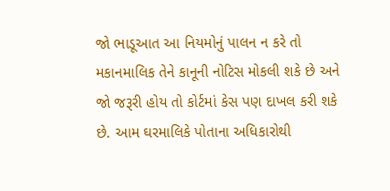જો ભાડૂઆત આ નિયમોનું પાલન ન કરે તો મકાનમાલિક તેને કાનૂની નોટિસ મોકલી શકે છે અને જો જરૂરી હોય તો કોર્ટમાં કેસ પણ દાખલ કરી શકે છે. આમ ઘરમાલિકે પોતાના અધિકારોથી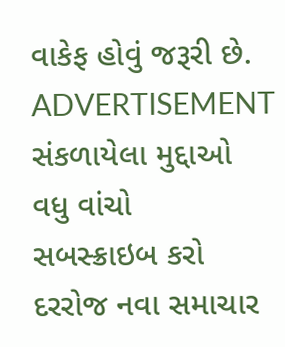વાકેફ હોવું જરૂરી છે.
ADVERTISEMENT
સંકળાયેલા મુદ્દાઓ
વધુ વાંચો
સબસ્ક્રાઇબ કરો
દરરોજ નવા સમાચાર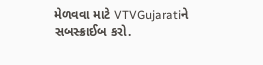મેળવવા માટે VTVGujaratiને સબસ્ક્રાઈબ કરો.